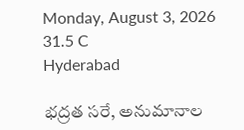Monday, August 3, 2026
31.5 C
Hyderabad

భద్రత సరే, అనుమానాల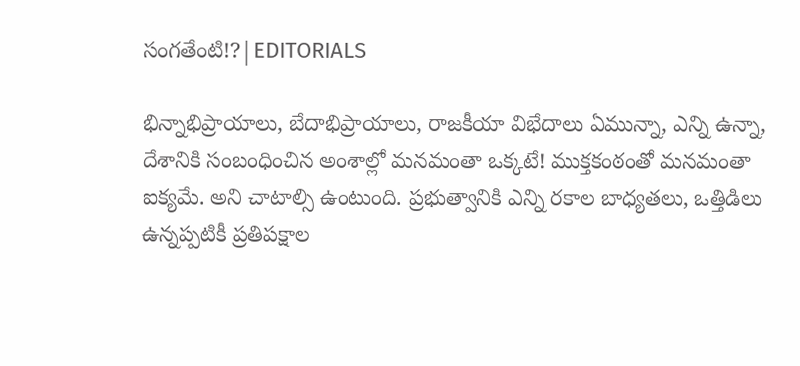సంగతేంటి!?|EDITORIALS

భిన్నాభిప్రాయాలు, బేదాభిప్రాయాలు, రాజకీయా విభేదాలు ఏమున్నా, ఎన్ని ఉన్నా, దేశానికి సంబంధించిన అంశాల్లో మనమంతా ఒక్కటే! ముక్తకంఠంతో మనమంతా ఐక్యమే. అని చాటాల్సి ఉంటుంది. ప్రభుత్వానికి ఎన్ని రకాల బాధ్యతలు, ఒత్తిడిలు ఉన్నప్పటికీ ప్రతిపక్షాల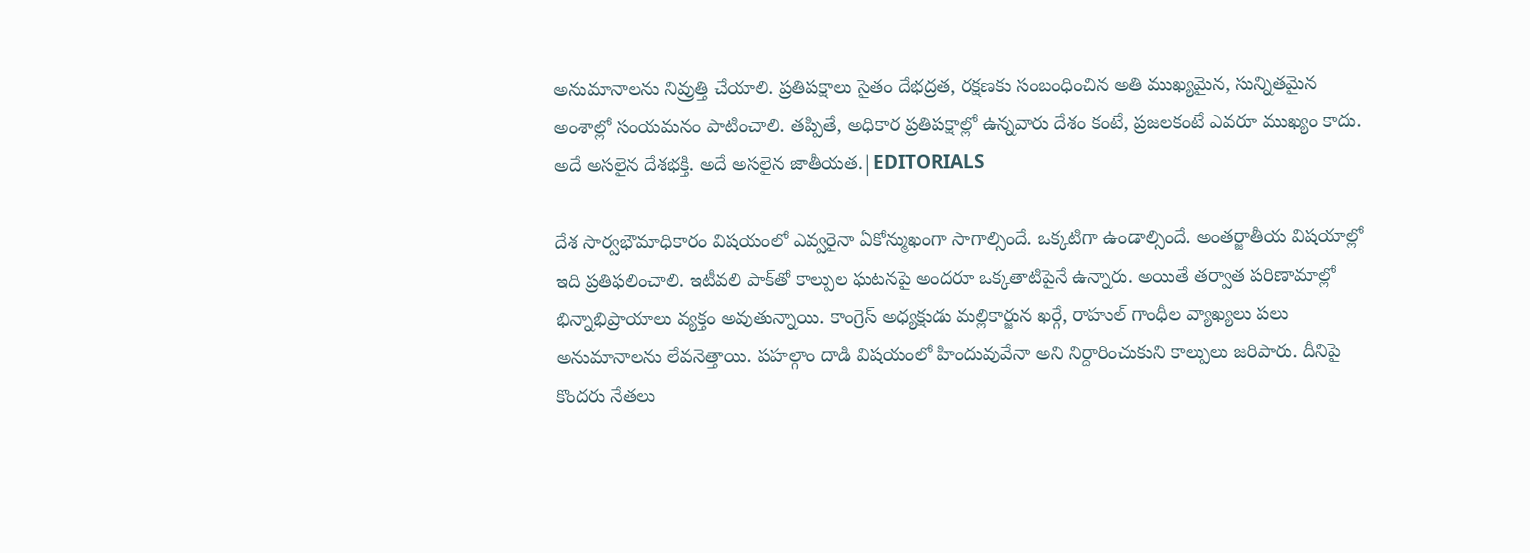అనుమానాలను నివ్రుత్తి చేయాలి. ప్రతిపక్షాలు సైతం దేభద్రత, రక్షణకు సంబంధించిన అతి ముఖ్యమైన, సున్నితమైన అంశాల్లో సంయమనం పాటించాలి. తప్పితే, అధికార ప్రతిపక్షాల్లో ఉన్నవారు దేశం కంటే, ప్రజలకంటే ఎవరూ ముఖ్యం కాదు. అదే అసలైన దేశభక్తి. అదే అసలైన జాతీయత.|EDITORIALS

దేశ సార్వభౌమాధికారం విషయంలో ఎవ్వరైనా ఏకోన్ముఖంగా సాగాల్సిందే. ఒక్కటిగా ఉండాల్సిందే. అంతర్జాతీయ విషయాల్లో ఇది ప్రతిఫలించాలి. ఇటీవలి పాక్‌తో కాల్పుల ఘటనపై అందరూ ఒక్కతాటిపైనే ఉన్నారు. అయితే తర్వాత పరిణామాల్లో భిన్నాభిప్రాయాలు వ్యక్తం అవుతున్నాయి. కాంగ్రెస్‌ అధ్యక్షుడు మల్లికార్జున ఖర్గే, రాహుల్‌ గాంధీల వ్యాఖ్యలు పలు అనుమానాలను లేవనెత్తాయి. పహల్గాం దాడి విషయంలో హిందువువేనా అని నిర్దారించుకుని కాల్పులు జరిపారు. దీనిపై కొందరు నేతలు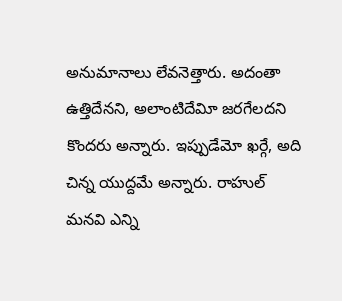అనుమానాలు లేవనెత్తారు. అదంతా ఉత్తిదేనని, అలాంటిదేవిూ జరగేలదని కొందరు అన్నారు. ఇప్పుడేమో ఖర్గే, అది చిన్న యుద్దమే అన్నారు. రాహుల్‌ మనవి ఎన్ని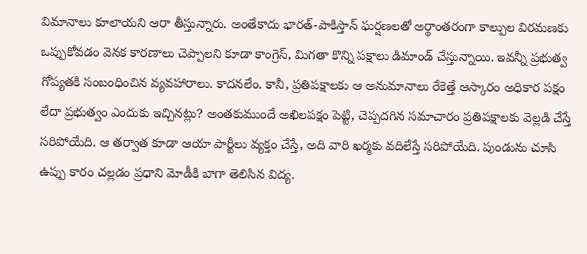విమానాలు కూలాయని ఆరా తీస్తున్నారు. అంతేకాదు భారత్‌-పాకిస్తాన్‌ ఘర్షణలతో అర్థాంతరంగా కాల్పుల విరమణకు ఒప్పుకోవడం వెనక కారణాలు చెప్పాలని కూడా కాంగ్రెస్‌, మిగతా కొన్ని పక్షాలు డిమాండ్‌ చేస్తున్నాయి. ఇవన్నీ ప్రభుత్వ గోప్యతకి సంబంధించిన వ్యవహారాలు. కాదనలేం. కానీ, ప్రతిపక్షాలకు ఆ అనుమానాలు రేకెత్తే ఆస్కారం అధికార పక్షం లేదా ప్రభుత్వం ఎందుకు ఇచ్చినట్లు? అంతకుముందే అఖిలపక్షం పెట్టి, చెప్పదగిన సమాచారం ప్రతిపక్షాలకు వెల్లడి చేస్తే సరిపోయేది. ఆ తర్వాత కూడా ఆయా పార్టీలు వ్యక్తం చేస్తే, అది వారి ఖర్మకు వదిలేస్తే సరిపోయేది. పుండును చూసి ఉప్పు కారం చల్లడం ప్రధాని మోడీకి బాగా తెలిసిన విద్య.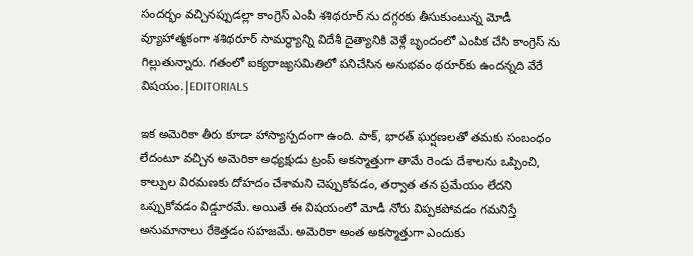సందర్భం వచ్చినప్పుడల్లా కాంగ్రెస్ ఎంపీ శశిథరూర్ ను దగ్గరకు తీసుకుంటున్న మోడీ వ్యూహాత్మకంగా శశిథరూర్‌ సామర్థ్యాన్ని విదేశీ దైత్యానికి వెళ్లే బృందంలో ఎంపిక చేసి కాంగ్రెస్ ను గిల్లుతున్నారు. గతంలో ఐక్యరాజ్యసమితిలో పనిచేసిన అనుభవం థరూర్‌కు ఉందన్నది వేరే విషయం.|EDITORIALS

ఇక అమెరికా తీరు కూడా హాస్యాస్పదంగా ఉంది. పాక్‌, భారత్‌ ఘర్షణలతో తమకు సంబంధం లేదంటూ వచ్చిన అమెరికా అధ్యక్షుడు ట్రంప్‌ అకస్మాత్తుగా తామే రెండు దేశాలను ఒప్పించి, కాల్పుల విరమణకు దోహదం చేశామని చెప్పుకోవడం, తర్వాత తన ప్రమేయం లేదని ఒప్పుకోవడం విడ్డూరమే. అయితే ఈ విషయంలో మోడీ నోరు విప్పకపోవడం గమనిస్తే అనుమానాలు రేకెత్తడం సహజమే. అమెరికా అంత అకస్మాత్తుగా ఎందుకు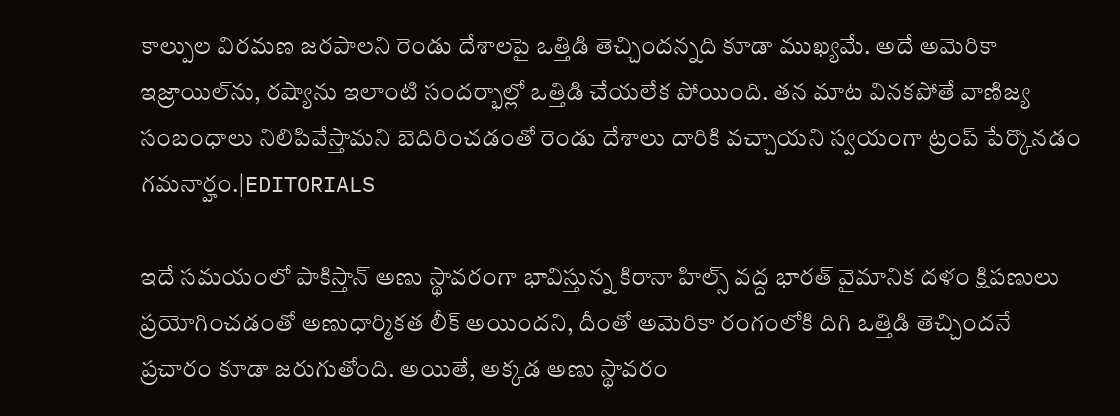కాల్పుల విరమణ జరపాలని రెండు దేశాలపై ఒత్తిడి తెచ్చిందన్నది కూడా ముఖ్యమే. అదే అమెరికా ఇజ్రాయిల్‌ను, రష్యాను ఇలాంటి సందర్భాల్లో ఒత్తిడి చేయలేక పోయింది. తన మాట వినకపోతే వాణిజ్య సంబంధాలు నిలిపివేస్తామని బెదిరించడంతో రెండు దేశాలు దారికి వచ్చాయని స్వయంగా ట్రంప్‌ పేర్కొనడం గమనార్హం.|EDITORIALS

ఇదే సమయంలో పాకిస్తాన్‌ అణు స్థావరంగా భావిస్తున్న కిరానా హిల్స్‌ వద్ద భారత్‌ వైమానిక దళం క్షిపణులు ప్రయోగించడంతో అణుధార్మికత లీక్ అయిందని, దీంతో అమెరికా రంగంలోకి దిగి ఒత్తిడి తెచ్చిందనే ప్రచారం కూడా జరుగుతోంది. అయితే, అక్కడ అణు స్థావరం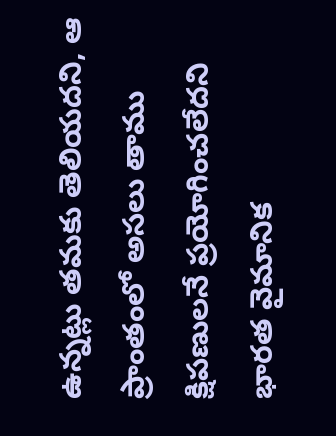ఉన్నట్లు తమకు తెలియదని, ఆ ప్రాంతంలో అసలు తాము క్షిపణులనే ప్రయోగించలేదని భారత వైమానిక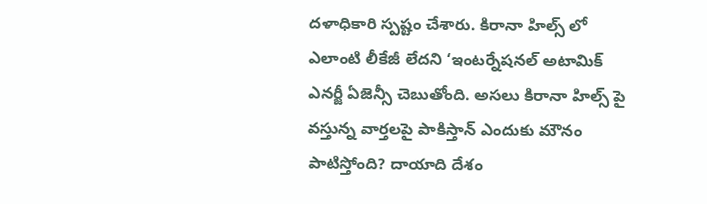దళాధికారి స్పష్టం చేశారు. కిరానా హిల్స్‌ లో ఎలాంటి లీకేజీ లేదని ‘ఇంటర్నేషనల్‌ అటామిక్‌ ఎనర్జీ ఏజెన్సీ చెబుతోంది. అసలు కిరానా హిల్స్ పై వస్తున్న వార్తలపై పాకిస్తాన్‌ ఎందుకు మౌనం పాటిస్తోంది? దాయాది దేశం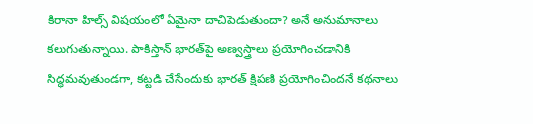కిరానా హిల్స్‌ విషయంలో ఏమైనా దాచిపెడుతుందా? అనే అనుమానాలు కలుగుతున్నాయి. పాకిస్తాన్‌ భారత్‌పై అణ్వస్త్రాలు ప్రయోగించడానికి సిద్ధమవుతుండగా, కట్టడి చేసేందుకు భారత్‌ క్షిపణి ప్రయోగించిందనే కథనాలు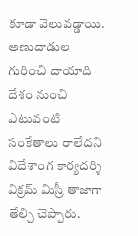కూడా వెలువడ్డాయి. అణుదాడుల గురించి దాయాది దేశం నుంచి ఎటువంటి సంకేతాలు రాలేదని విదేశాంగ కార్యదర్శి విక్రమ్‌ మిస్రీ తాజాగా తేల్చి చెప్పారు.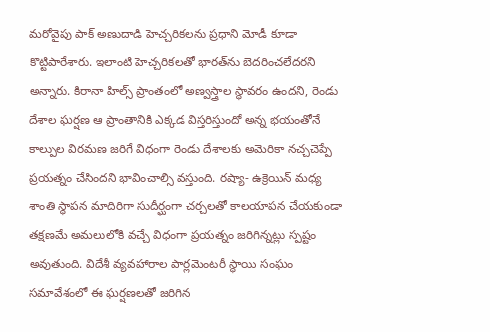మరోవైపు పాక్‌ అణుదాడి హెచ్చరికలను ప్రధాని మోడీ కూడా కొట్టిపారేశారు. ఇలాంటి హెచ్చరికలతో భారత్‌ను బెదరించలేదరని అన్నారు. కిరానా హిల్స్‌ ప్రాంతంలో అణ్వస్త్రాల స్థావరం ఉందని, రెండు దేశాల ఘర్షణ ఆ ప్రాంతానికి ఎక్కడ విస్తరిస్తుందో అన్న భయంతోనే కాల్పుల విరమణ జరిగే విధంగా రెండు దేశాలకు అమెరికా నచ్చచెప్పే ప్రయత్నం చేసిందని భావించాల్సి వస్తుంది. రష్యా- ఉక్రెయిన్‌ మధ్య శాంతి స్థాపన మాదిరిగా సుదీర్ఘంగా చర్చలతో కాలయాపన చేయకుండా తక్షణమే అమలులోకి వచ్చే విధంగా ప్రయత్నం జరిగిన్నట్లు స్పష్టం అవుతుంది. విదేశీ వ్యవహారాల పార్లమెంటరీ స్థాయి సంఘం సమావేశంలో ఈ ఘర్షణలతో జరిగిన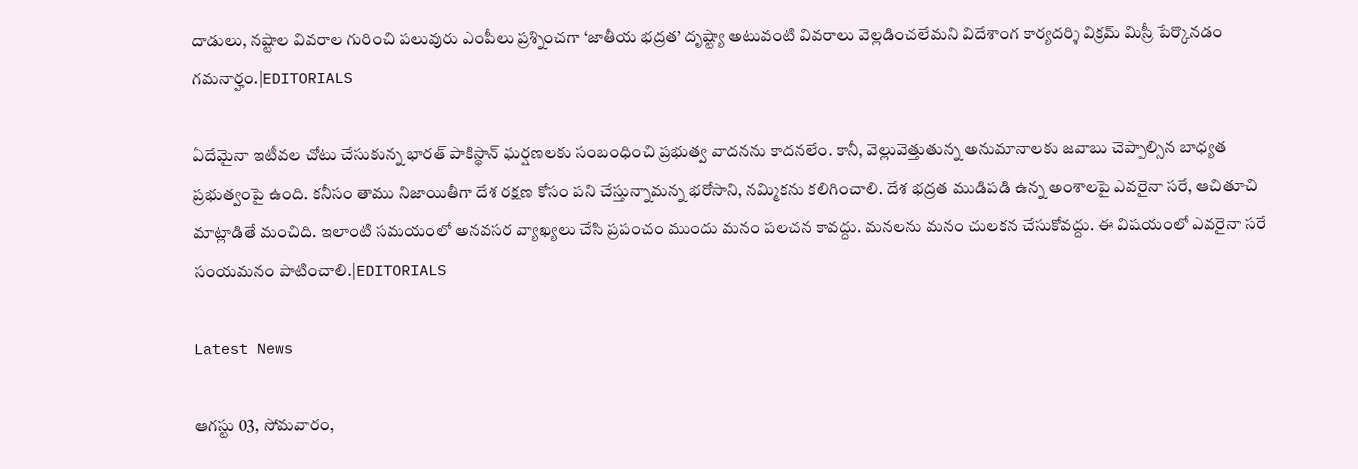దాడులు, నష్టాల వివరాల గురించి పలువురు ఎంపీలు ప్రశ్నించగా ‘జాతీయ భద్రత’ దృష్ట్యా అటువంటి వివరాలు వెల్లడించలేమని విదేశాంగ కార్యదర్శి విక్రమ్‌ మిస్రీ పేర్కొనడం గమనార్హం.|EDITORIALS

ఏదేమైనా ఇటీవల చోటు చేసుకున్న భారత్‌ పాకిస్థాన్‌ ఘర్షణలకు సంబంధించి ప్రభుత్వ వాదనను కాదనలేం. కానీ, వెల్లువెత్తుతున్న అనుమానాలకు జవాబు చెప్పాల్సిన బాధ్యత ప్రభుత్వంపై ఉంది. కనీసం తాము నిజాయితీగా దేశ రక్షణ కోసం పని చేస్తున్నామన్న భరోసాని, నమ్మికను కలిగించాలి. దేశ భద్రత ముడిపడి ఉన్న అంశాలపై ఎవరైనా సరే, ఆచితూచి మాట్లాడితే మంచిది. ఇలాంటి సమయంలో అనవసర వ్యాఖ్యలు చేసి ప్రపంచం ముందు మనం పలచన కావద్దు. మనలను మనం చులకన చేసుకోవద్దు. ఈ విషయంలో ఎవరైనా సరే సంయమనం పాటించాలి.|EDITORIALS

Latest News

ఆగస్టు 03, సోమవారం,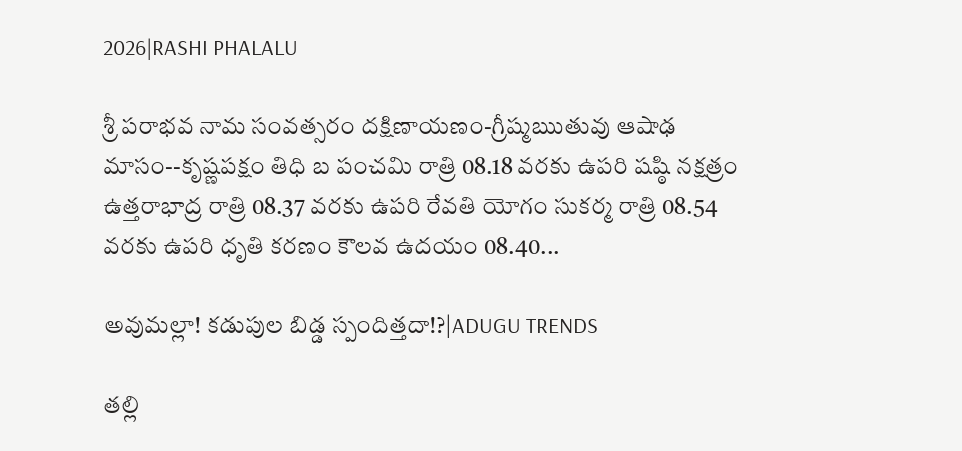2026|RASHI PHALALU

శ్రీ పరాభవ నామ సంవత్సరం దక్షిణాయణం-గ్రీష్మఋతువు ఆషాఢ మాసం--కృష్ణపక్షం తిధి బ పంచమి రాత్రి 08.18 వరకు ఉపరి షష్ఠి నక్షత్రం ఉత్తరాభాద్ర రాత్రి 08.37 వరకు ఉపరి రేవతి యోగం సుకర్మ రాత్రి 08.54 వరకు ఉపరి ధృతి కరణం కౌలవ ఉదయం 08.40...

అవుమల్లా! కడుపుల బిడ్డ స్పందిత్తదా!?|ADUGU TRENDS

తల్లి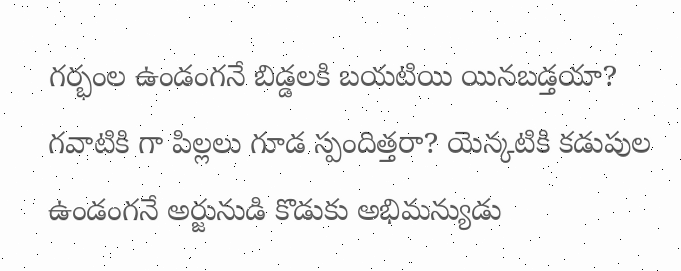గర్భంల ఉండంగనే బిడ్డలకి బయటియి యినబడ్తయా? గవాటికి గా పిల్లలు గూడ స్పందిత్తరా? యెన్కటికి కడుపుల ఉండంగనే అర్జునుడి కొడుకు అభిమన్యుడు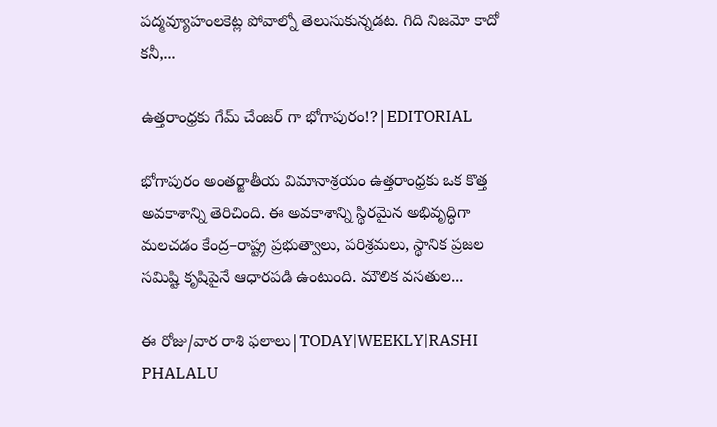పద్మవ్యూహంలకెట్ల పోవాల్నో తెలుసుకున్నడట. గిది నిజమో కాదో కనీ,...

ఉత్తరాంధ్రకు గేమ్ చేంజర్ గా భోగాపురం!?|EDITORIAL

భోగాపురం అంతర్జాతీయ విమానాశ్రయం ఉత్తరాంధ్రకు ఒక కొత్త అవకాశాన్ని తెరిచింది. ఈ అవకాశాన్ని స్థిరమైన అభివృద్ధిగా మలచడం కేంద్ర–రాష్ట్ర ప్రభుత్వాలు, పరిశ్రమలు, స్థానిక ప్రజల సమిష్టి కృషిపైనే ఆధారపడి ఉంటుంది. మౌలిక వసతుల...

ఈ రోజు/వార రాశి ఫలాలు|TODAY|WEEKLY|RASHI PHALALU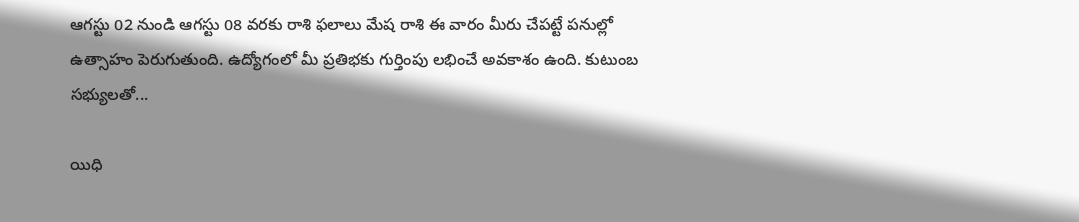ఆగస్టు 02 నుండి ఆగస్టు 08 వరకు రాశి ఫలాలు మేష రాశి ఈ వారం మీరు చేపట్టే పనుల్లో ఉత్సాహం పెరుగుతుంది. ఉద్యోగంలో మీ ప్రతిభకు గుర్తింపు లభించే అవకాశం ఉంది. కుటుంబ సభ్యులతో...

యిధి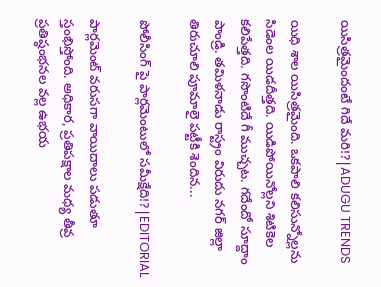యిసిత్రమైందంటే గిదే మరి!?|ADUGU TRENDS

యిధి శాల యిసిత్రమైంది. ఒకపాలి కలిసున్నోల్లను సిడెంల యిడదీత్తది. యిడిపోయినోల్లని శిటికెల కలిపేత్తది. గసొంటిదే గీ ముచ్చట. గదేందో సూద్దాం పాండ్రి. తమిళనాడు రాస్ట్రం విరుదు నగర్ జిల్లా తిరుచూలి పూమాలై పట్టీకి శెందిన...

పోలీసింగ్ పై పార్లమెంటులో సమీక్షేది!?|EDITORIAL

పార్లమెంట్ వరుసగా వాయిదాలు పడుతూ స్తంభిస్తోంది. అధికార, ప్రతిపక్షాల మధ్య తీవ్ర ప్రతిష్ఠంభనల వల్ల ఉభయ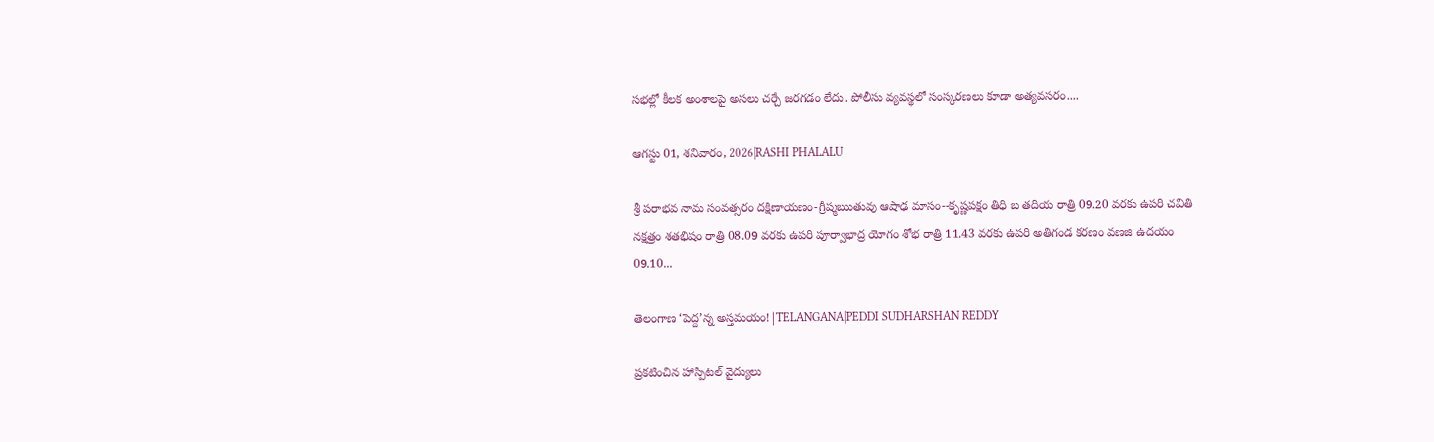సభల్లో కీలక అంశాలపై అసలు చర్చే జరగడం లేదు. పోలీసు వ్యవస్థలో సంస్కరణలు కూడా అత్యవసరం....

ఆగస్టు 01, శనివారం, 2026|RASHI PHALALU

శ్రీ పరాభవ నామ సంవత్సరం దక్షిణాయణం-గ్రీష్మఋతువు ఆషాఢ మాసం--కృష్ణపక్షం తిధి బ తదియ రాత్రి 09.20 వరకు ఉపరి చవితి నక్షత్రం శతభిషం రాత్రి 08.09 వరకు ఉపరి పూర్వాభాద్ర యోగం శోభ రాత్రి 11.43 వరకు ఉపరి అతిగండ కరణం వణజి ఉదయం 09.10...

తెలంగాణ ‘పెద్ద’న్న అస్తమయం!|TELANGANA|PEDDI SUDHARSHAN REDDY

ప్రకటించిన హాస్పిటల్ వైద్యులు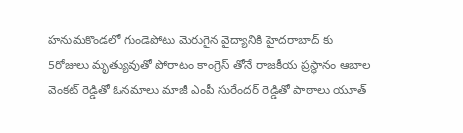హనుమకొండలో గుండెపోటు మెరుగైన వైద్యానికి హైదరాబాద్ కు 5రోజులు మృత్యువుతో పోరాటం కాంగ్రెస్ తోనే రాజకీయ ప్రస్థానం ఆబాల వెంకట్ రెడ్డితో ఓనమాలు మాజీ ఎంపీ సురేందర్ రెడ్డితో పాఠాలు యూత్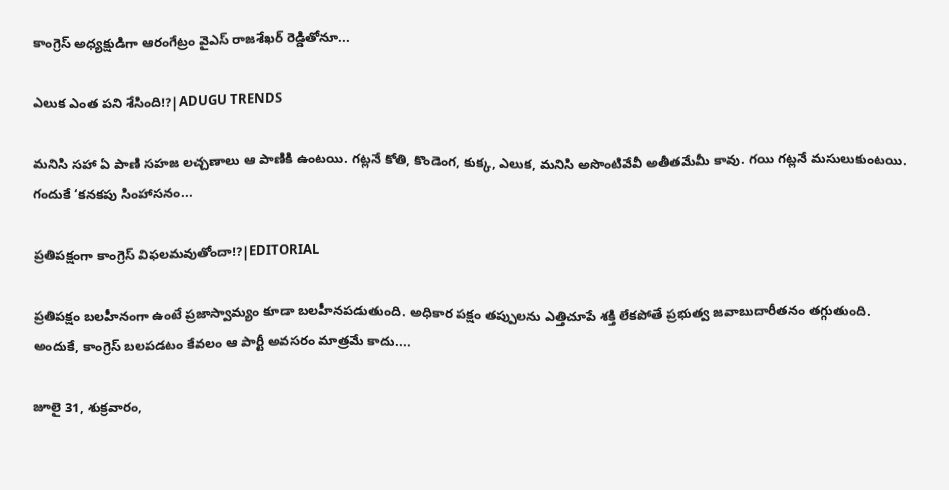కాంగ్రెస్ అధ్యక్షుడిగా ఆరంగేట్రం వైఎస్ రాజశేఖర్ రెడ్డితోనూ...

ఎలుక ఎంత పని శేసింది!?|ADUGU TRENDS

మనిసి సహా ఏ పాణి సహజ లచ్చణాలు ఆ పాణికి ఉంటయి. గట్లనే కోతి, కొండెంగ, కుక్క, ఎలుక, మనిసి అసొంటివేవీ అతీతమేమీ కావు. గయి గట్లనే మసులుకుంటయి. గందుకే ‘కనకపు సింహాసనం...

ప్రతిపక్షంగా కాంగ్రెస్ విఫలమవుతోందా!?|EDITORIAL

ప్రతిపక్షం బలహీనంగా ఉంటే ప్రజాస్వామ్యం కూడా బలహీనపడుతుంది. అధికార పక్షం తప్పులను ఎత్తిచూపే శక్తి లేకపోతే ప్రభుత్వ జవాబుదారీతనం తగ్గుతుంది. అందుకే, కాంగ్రెస్ బలపడటం కేవలం ఆ పార్టీ అవసరం మాత్రమే కాదు....

జూలై 31, శుక్రవారం,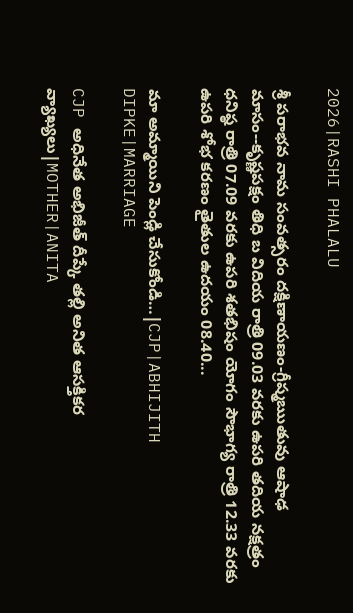2026|RASHI PHALALU

శ్రీ పరాభవ నామ సంవత్సరం దక్షిణాయణం-గ్రీష్మఋతువు ఆషాఢ మాసం--కృష్ణపక్షం తిధి బ విదియ రాత్రి 09.03 వరకు ఉపరి తదియ నక్షత్రం ధనిష్ఠ రాత్రి 07.09 వరకు ఉపరి శతభిషం యోగం సౌభాగ్య రాత్రి 12.33 వరకు ఉపరి శోభ కరణం తైతుల ఉదయం 08.40...

మా అమ్మాయిని పెండ్లి చేసుకోండి…|CJP|ABHIJITH DIPKE|MARRIAGE

CJP అధినేత అభిజీత్ దీప్కే తల్లి అనిత ఆసక్తికర వ్యాఖ్యలు|MOTHER|ANITA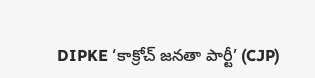DIPKE ‘కాక్రోచ్ జనతా పార్టీ’ (CJP)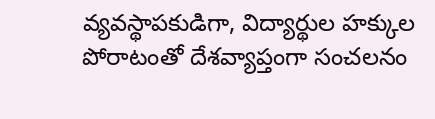వ్యవస్థాపకుడిగా, విద్యార్థుల హక్కుల పోరాటంతో దేశవ్యాప్తంగా సంచలనం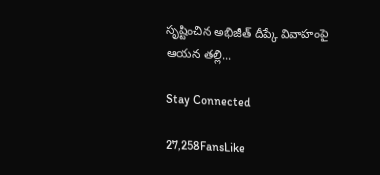సృష్టించిన అభిజీత్ దీప్కే వివాహంపై ఆయన తల్లి...

Stay Connected

27,258FansLike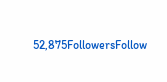52,875FollowersFollow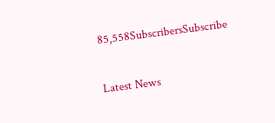85,558SubscribersSubscribe

Latest News